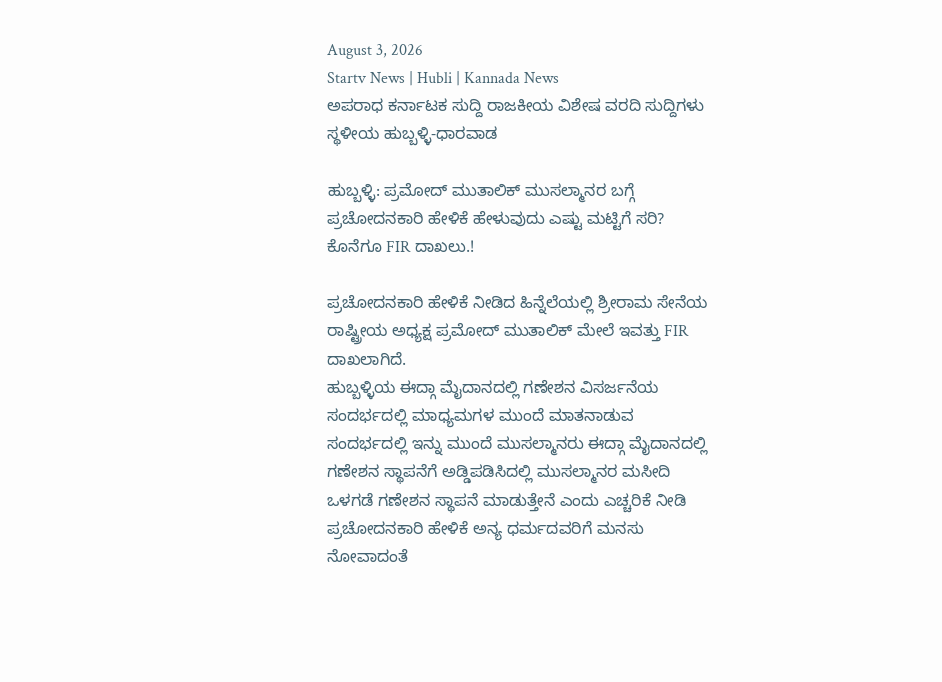August 3, 2026
Startv News | Hubli | Kannada News
ಅಪರಾಧ ಕರ್ನಾಟಕ ಸುದ್ದಿ ರಾಜಕೀಯ ವಿಶೇಷ ವರದಿ ಸುದ್ದಿಗಳು ಸ್ಥಳೀಯ ಹುಬ್ಬಳ್ಳಿ-ಧಾರವಾಡ

ಹುಬ್ಬಳ್ಳಿ: ಪ್ರಮೋದ್ ಮುತಾಲಿಕ್ ಮುಸಲ್ಮಾನರ ಬಗ್ಗೆ ಪ್ರಚೋದನಕಾರಿ ಹೇಳಿಕೆ ಹೇಳುವುದು ಎಷ್ಟು ಮಟ್ಟಿಗೆ ಸರಿ? ಕೊನೆಗೂ FIR ದಾಖಲು.!

ಪ್ರಚೋದನಕಾರಿ ಹೇಳಿಕೆ ನೀಡಿದ ಹಿನ್ನೆಲೆಯಲ್ಲಿ ಶ್ರೀರಾಮ ಸೇನೆಯ ರಾಷ್ಟ್ರೀಯ ಅಧ್ಯಕ್ಷ ಪ್ರಮೋದ್ ಮುತಾಲಿಕ್ ಮೇಲೆ ಇವತ್ತು FIR ದಾಖಲಾಗಿದೆ.
ಹುಬ್ಬಳ್ಳಿಯ ಈದ್ಗಾ ಮೈದಾನದಲ್ಲಿ ಗಣೇಶನ ವಿಸರ್ಜನೆಯ ಸಂದರ್ಭದಲ್ಲಿ ಮಾಧ್ಯಮಗಳ ಮುಂದೆ ಮಾತನಾಡುವ ಸಂದರ್ಭದಲ್ಲಿ ಇನ್ನು ಮುಂದೆ ಮುಸಲ್ಮಾನರು ಈದ್ಗಾ ಮೈದಾನದಲ್ಲಿ ಗಣೇಶನ ಸ್ಥಾಪನೆಗೆ ಅಡ್ಡಿಪಡಿಸಿದಲ್ಲಿ ಮುಸಲ್ಮಾನರ ಮಸೀದಿ ಒಳಗಡೆ ಗಣೇಶನ ಸ್ಥಾಪನೆ ಮಾಡುತ್ತೇನೆ ಎಂದು ಎಚ್ಚರಿಕೆ ನೀಡಿ ಪ್ರಚೋದನಕಾರಿ ಹೇಳಿಕೆ ಅನ್ಯ ಧರ್ಮದವರಿಗೆ ಮನಸು ನೋವಾದಂತೆ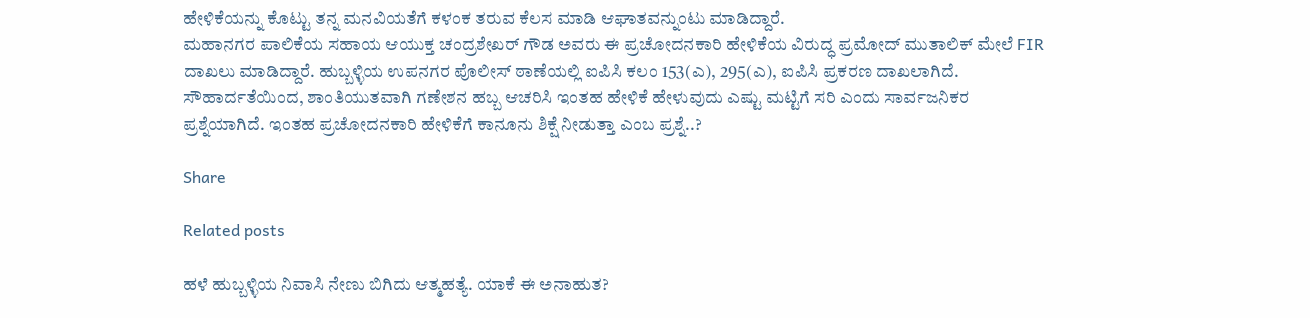ಹೇಳಿಕೆಯನ್ನು ಕೊಟ್ಟು ತನ್ನ ಮನವಿಯತೆಗೆ ಕಳಂಕ ತರುವ ಕೆಲಸ ಮಾಡಿ ಆಘಾತವನ್ನುಂಟು ಮಾಡಿದ್ದಾರೆ.
ಮಹಾನಗರ ಪಾಲಿಕೆಯ ಸಹಾಯ ಆಯುಕ್ತ ಚಂದ್ರಶೇಖರ್ ಗೌಡ ಅವರು ಈ ಪ್ರಚೋದನಕಾರಿ ಹೇಳಿಕೆಯ ವಿರುದ್ಧ ಪ್ರಮೋದ್ ಮುತಾಲಿಕ್ ಮೇಲೆ FIR ದಾಖಲು ಮಾಡಿದ್ದಾರೆ. ಹುಬ್ಬಳ್ಳಿಯ ಉಪನಗರ ಪೊಲೀಸ್ ಠಾಣೆಯಲ್ಲಿ ಐಪಿಸಿ ಕಲಂ 153(ಎ), 295(ಎ), ಐಪಿಸಿ ಪ್ರಕರಣ ದಾಖಲಾಗಿದೆ.
ಸೌಹಾರ್ದತೆಯಿಂದ, ಶಾಂತಿಯುತವಾಗಿ ಗಣೇಶನ ಹಬ್ಬ ಆಚರಿಸಿ ಇಂತಹ ಹೇಳಿಕೆ ಹೇಳುವುದು ಎಷ್ಟು ಮಟ್ಟಿಗೆ ಸರಿ ಎಂದು ಸಾರ್ವಜನಿಕರ ಪ್ರಶ್ನೆಯಾಗಿದೆ. ಇಂತಹ ಪ್ರಚೋದನಕಾರಿ ಹೇಳಿಕೆಗೆ ಕಾನೂನು ಶಿಕ್ಷೆ ನೀಡುತ್ತಾ ಎಂಬ ಪ್ರಶ್ನೆ..?

Share

Related posts

ಹಳೆ ಹುಬ್ಬಳ್ಳಿಯ ನಿವಾಸಿ ನೇಣು ಬಿಗಿದು ಆತ್ಮಹತ್ಯೆ. ಯಾಕೆ ಈ ಅನಾಹುತ?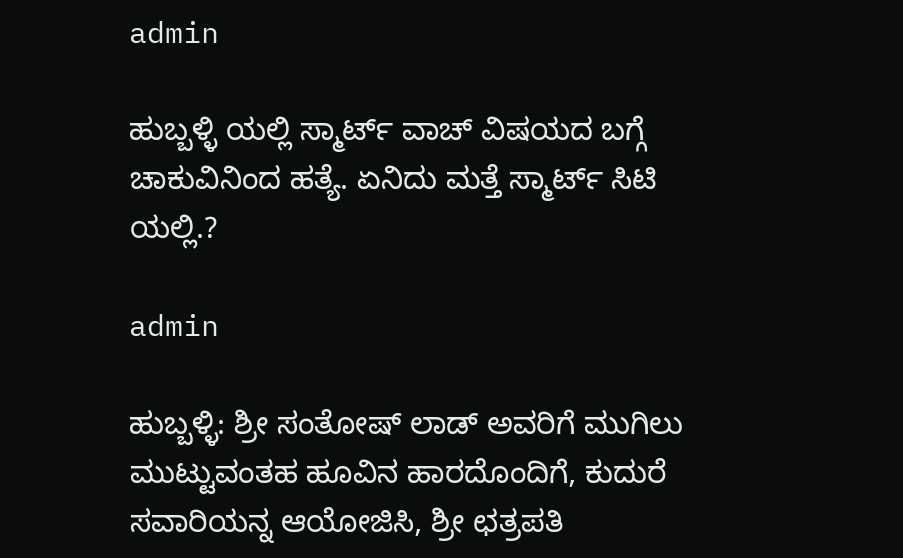admin

ಹುಬ್ಬಳ್ಳಿ ಯಲ್ಲಿ ಸ್ಮಾರ್ಟ್ ವಾಚ್ ವಿಷಯದ ಬಗ್ಗೆ ಚಾಕುವಿನಿಂದ ಹತ್ಯೆ. ಏನಿದು ಮತ್ತೆ ಸ್ಮಾರ್ಟ್ ಸಿಟಿ ಯಲ್ಲಿ.?

admin

ಹುಬ್ಬಳ್ಳಿ: ಶ್ರೀ ಸಂತೋಷ್ ಲಾಡ್ ಅವರಿಗೆ ಮುಗಿಲು ಮುಟ್ಟುವಂತಹ ಹೂವಿನ ಹಾರದೊಂದಿಗೆ, ಕುದುರೆ ಸವಾರಿಯನ್ನ ಆಯೋಜಿಸಿ, ಶ್ರೀ ಛತ್ರಪತಿ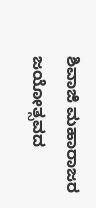ಶಿವಾಜಿ ಮಹಾರಾಜರ ಜಯೋತ್ಸವದ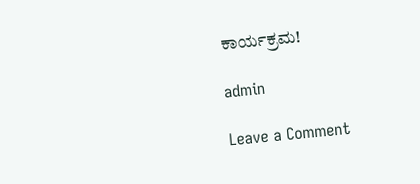ಕಾರ್ಯಕ್ರಮ!

admin

Leave a Comment